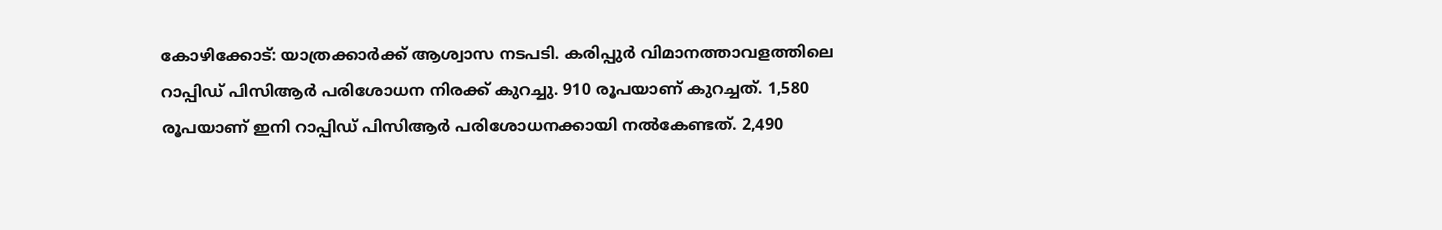കോഴിക്കോട്: യാത്രക്കാർക്ക് ആശ്വാസ നടപടി. കരിപ്പുർ വിമാനത്താവളത്തിലെ റാപ്പിഡ് പിസിആർ പരിശോധന നിരക്ക് കുറച്ചു. 910 രൂപയാണ് കുറച്ചത്. 1,580 രൂപയാണ് ഇനി റാപ്പിഡ് പിസിആർ പരിശോധനക്കായി നൽകേണ്ടത്. 2,490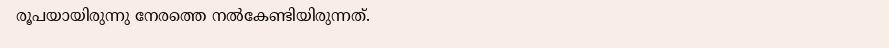രൂപയായിരുന്നു നേരത്തെ നൽകേണ്ടിയിരുന്നത്.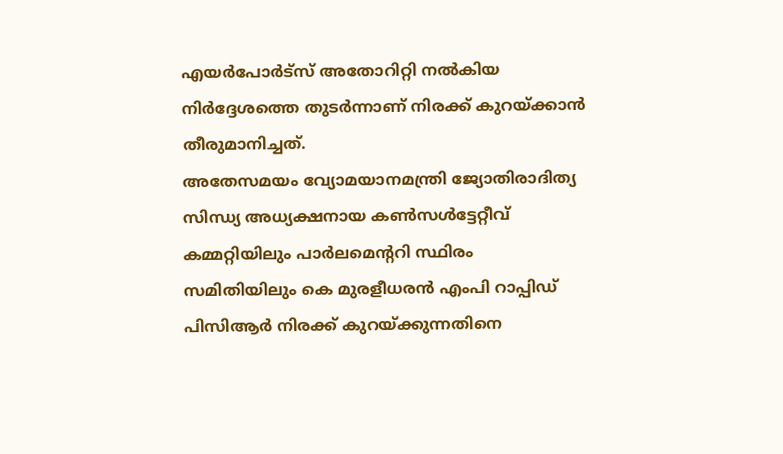എയർപോർട്സ് അതോറിറ്റി നൽകിയ നിർദ്ദേശത്തെ തുടർന്നാണ് നിരക്ക് കുറയ്ക്കാൻ തീരുമാനിച്ചത്.
അതേസമയം വ്യോമയാനമന്ത്രി ജ്യോതിരാദിത്യ സിന്ധ്യ അധ്യക്ഷനായ കൺസൾട്ടേറ്റീവ് കമ്മറ്റിയിലും പാർലമെന്ററി സ്ഥിരം സമിതിയിലും കെ മുരളീധരൻ എംപി റാപ്പിഡ് പിസിആർ നിരക്ക് കുറയ്ക്കുന്നതിനെ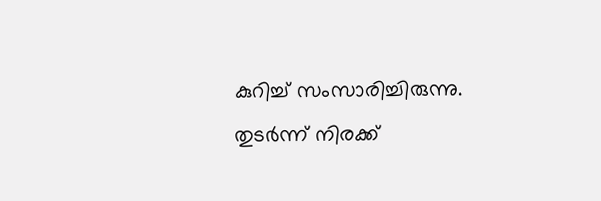കുറിച്ച് സംസാരിച്ചിരുന്നു. തുടർന്ന് നിരക്ക്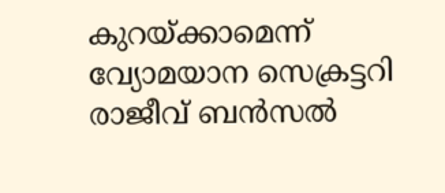കുറയ്ക്കാമെന്ന് വ്യോമയാന സെക്രട്ടറി രാജീവ് ബൻസൽ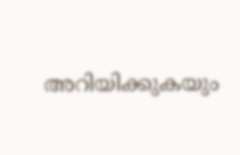അറിയിക്കുകയും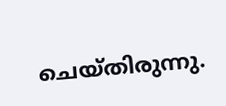ചെയ്തിരുന്നു.